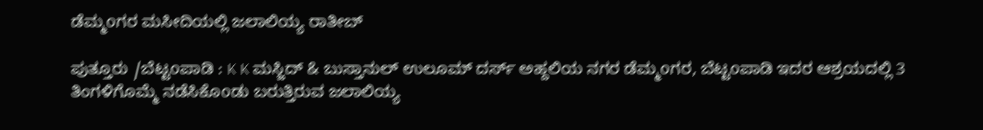ಡೆಮ್ಮoಗರ ಮಸೀದಿಯಲ್ಲಿ ಜಲಾಲಿಯ್ಯ ರಾತೀಬ್

ಪುತ್ತೂರು /ಬೆಟ್ಟoಪಾಡಿ : K K ಮಸ್ಜಿದ್ & ಬುಸ್ತಾನುಲ್ ಉಲೂಮ್ ದರ್ಸ್ ಅಹ್ದಲಿಯ ನಗರ ಡೆಮ್ಮoಗರ, ಬೆಟ್ಟoಪಾಡಿ ಇದರ ಆಶ್ರಯದಲ್ಲಿ 3 ತಿಂಗಳಿಗೊಮ್ಮೆ ನಡೆಸಿಕೊoಡು ಬರುತ್ತಿರುವ ಜಲಾಲಿಯ್ಯ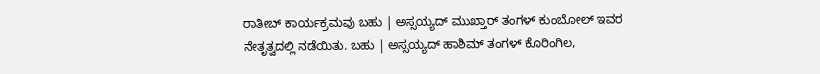ರಾತೀಬ್ ಕಾರ್ಯಕ್ರಮವು ಬಹು | ಅಸ್ಸಯ್ಯದ್ ಮುಖ್ತಾರ್ ತಂಗಳ್ ಕುಂಬೋಲ್ ಇವರ ನೇತೃತ್ವದಲ್ಲಿ ನಡೆಯಿತು. ಬಹು | ಅಸ್ಸಯ್ಯದ್ ಹಾಶಿಮ್ ತಂಗಳ್ ಕೊರಿಂಗಿಲ,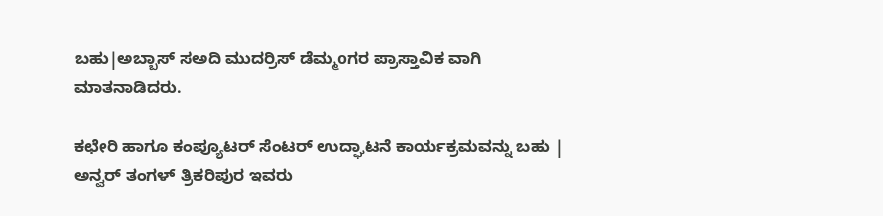ಬಹು|ಅಬ್ಬಾಸ್ ಸಅದಿ ಮುದರ್ರಿಸ್ ಡೆಮ್ಮoಗರ ಪ್ರಾಸ್ತಾವಿಕ ವಾಗಿ ಮಾತನಾಡಿದರು.

ಕಛೇರಿ ಹಾಗೂ ಕಂಪ್ಯೂಟರ್ ಸೆಂಟರ್ ಉದ್ಘಾಟನೆ ಕಾರ್ಯಕ್ರಮವನ್ನು ಬಹು | ಅನ್ವರ್ ತಂಗಳ್ ತ್ರಿಕರಿಪುರ ಇವರು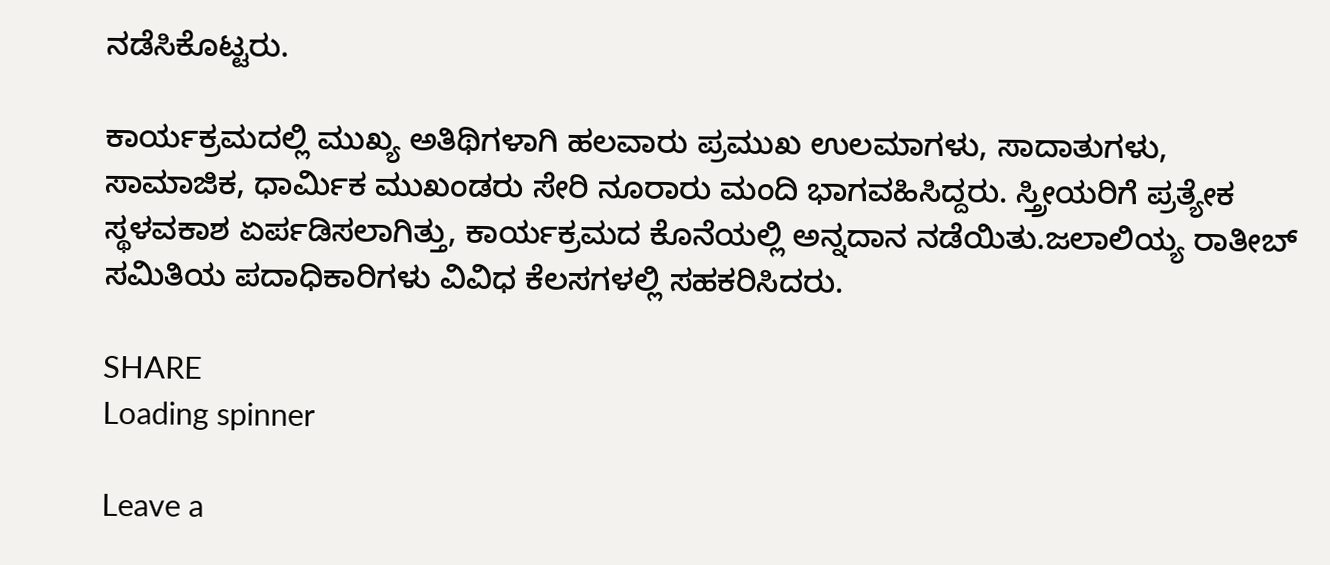ನಡೆಸಿಕೊಟ್ಟರು.

ಕಾರ್ಯಕ್ರಮದಲ್ಲಿ ಮುಖ್ಯ ಅತಿಥಿಗಳಾಗಿ ಹಲವಾರು ಪ್ರಮುಖ ಉಲಮಾಗಳು, ಸಾದಾತುಗಳು, ಸಾಮಾಜಿಕ, ಧಾರ್ಮಿಕ ಮುಖಂಡರು ಸೇರಿ ನೂರಾರು ಮಂದಿ ಭಾಗವಹಿಸಿದ್ದರು. ಸ್ತ್ರೀಯರಿಗೆ ಪ್ರತ್ಯೇಕ ಸ್ಥಳವಕಾಶ ಏರ್ಪಡಿಸಲಾಗಿತ್ತು, ಕಾರ್ಯಕ್ರಮದ ಕೊನೆಯಲ್ಲಿ ಅನ್ನದಾನ ನಡೆಯಿತು.ಜಲಾಲಿಯ್ಯ ರಾತೀಬ್ ಸಮಿತಿಯ ಪದಾಧಿಕಾರಿಗಳು ವಿವಿಧ ಕೆಲಸಗಳಲ್ಲಿ ಸಹಕರಿಸಿದರು.

SHARE
Loading spinner

Leave a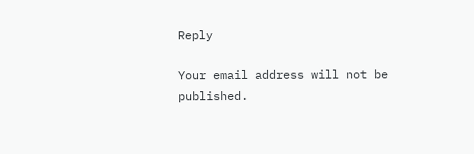Reply

Your email address will not be published.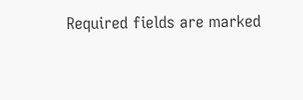Required fields are marked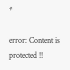*

error: Content is protected !!